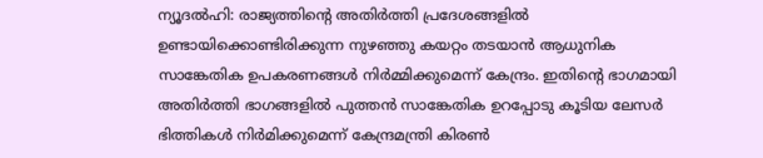ന്യൂദൽഹി: രാജ്യത്തിന്റെ അതിർത്തി പ്രദേശങ്ങളിൽ ഉണ്ടായിക്കൊണ്ടിരിക്കുന്ന നുഴഞ്ഞു കയറ്റം തടയാൻ ആധുനിക സാങ്കേതിക ഉപകരണങ്ങൾ നിർമ്മിക്കുമെന്ന് കേന്ദ്രം. ഇതിന്റെ ഭാഗമായി അതിർത്തി ഭാഗങ്ങളിൽ പുത്തൻ സാങ്കേതിക ഉറപ്പോടു കൂടിയ ലേസർ ഭിത്തികൾ നിർമിക്കുമെന്ന് കേന്ദ്രമന്ത്രി കിരൺ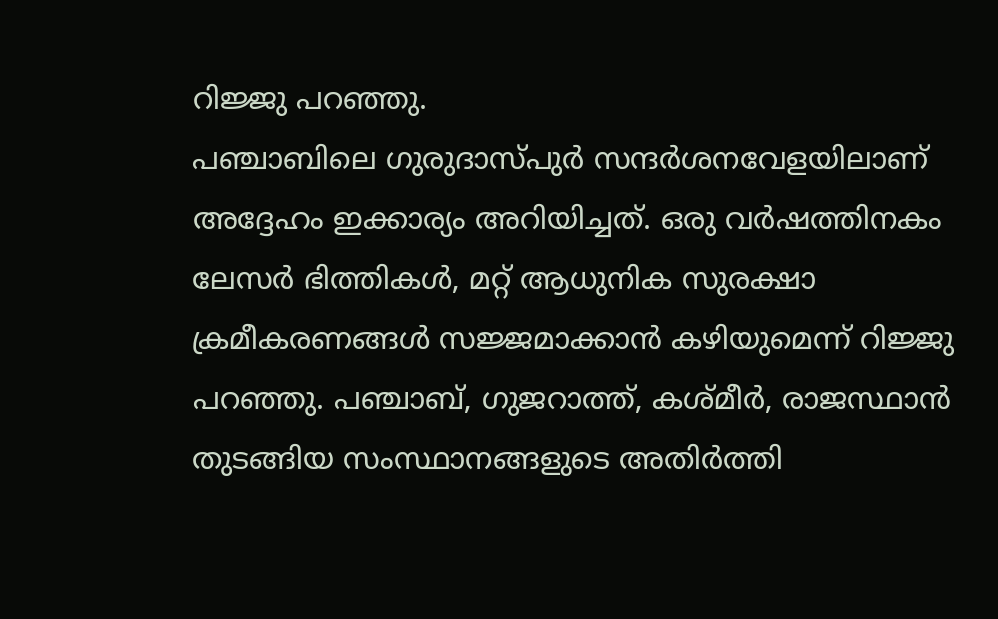റിജ്ജു പറഞ്ഞു.
പഞ്ചാബിലെ ഗുരുദാസ്പുർ സന്ദർശനവേളയിലാണ് അദ്ദേഹം ഇക്കാര്യം അറിയിച്ചത്. ഒരു വർഷത്തിനകം ലേസർ ഭിത്തികൾ, മറ്റ് ആധുനിക സുരക്ഷാ ക്രമീകരണങ്ങൾ സജ്ജമാക്കാൻ കഴിയുമെന്ന് റിജ്ജു പറഞ്ഞു. പഞ്ചാബ്, ഗുജറാത്ത്, കശ്മീർ, രാജസ്ഥാൻ തുടങ്ങിയ സംസ്ഥാനങ്ങളുടെ അതിർത്തി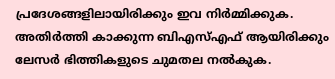പ്രദേശങ്ങളിലായിരിക്കും ഇവ നിർമ്മിക്കുക.
അതിർത്തി കാക്കുന്ന ബിഎസ്എഫ് ആയിരിക്കും ലേസർ ഭിത്തികളുടെ ചുമതല നൽകുക.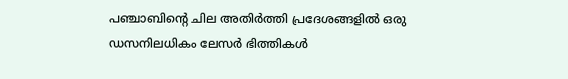പഞ്ചാബിന്റെ ചില അതിർത്തി പ്രദേശങ്ങളിൽ ഒരു ഡസനിലധികം ലേസർ ഭിത്തികൾ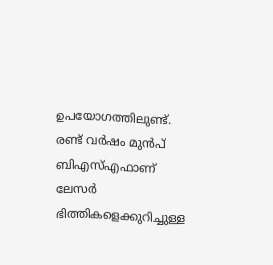ഉപയോഗത്തിലുണ്ട്. രണ്ട് വർഷം മുൻപ് ബിഎസ്എഫാണ് ലേസർ ഭിത്തികളെക്കുറിച്ചുള്ള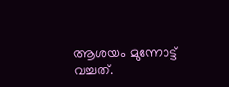ആശയം മുന്നോട്ട് വച്ചത്.